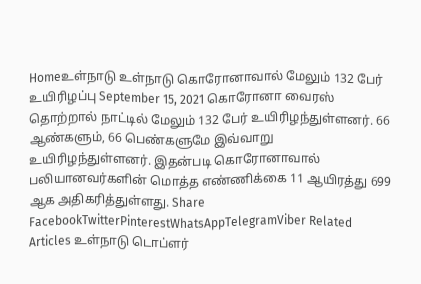Homeஉள்நாடு உள்நாடு கொரோனாவால் மேலும் 132 பேர் உயிரிழப்பு September 15, 2021 கொரோனா வைரஸ் தொற்றால் நாட்டில் மேலும் 132 பேர் உயிரிழந்துள்ளனர். 66 ஆண்களும், 66 பெண்களுமே இவ்வாறு உயிரிழந்துள்ளனர். இதன்படி கொரோனாவால் பலியானவர்களின் மொத்த எண்ணிக்கை 11 ஆயிரத்து 699 ஆக அதிகரித்துள்ளது. Share FacebookTwitterPinterestWhatsAppTelegramViber Related Articles உள்நாடு டொப்ளர்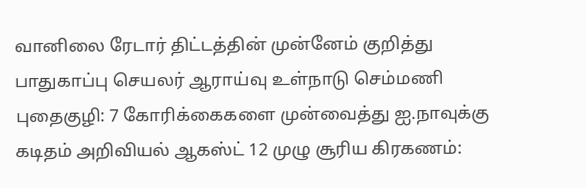வானிலை ரேடார் திட்டத்தின் முன்னேம் குறித்து பாதுகாப்பு செயலர் ஆராய்வு உள்நாடு செம்மணி புதைகுழி: 7 கோரிக்கைகளை முன்வைத்து ஐ.நாவுக்கு கடிதம் அறிவியல் ஆகஸ்ட் 12 முழு சூரிய கிரகணம்: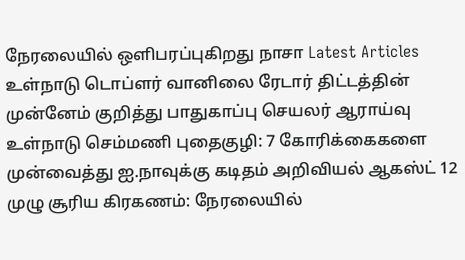நேரலையில் ஒளிபரப்புகிறது நாசா Latest Articles உள்நாடு டொப்ளர் வானிலை ரேடார் திட்டத்தின் முன்னேம் குறித்து பாதுகாப்பு செயலர் ஆராய்வு உள்நாடு செம்மணி புதைகுழி: 7 கோரிக்கைகளை முன்வைத்து ஐ.நாவுக்கு கடிதம் அறிவியல் ஆகஸ்ட் 12 முழு சூரிய கிரகணம்: நேரலையில்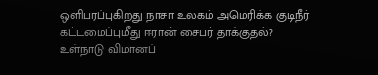ஒளிபரப்புகிறது நாசா உலகம் அமெரிக்க குடிநீர் கட்டமைப்புமீது ஈரான் சைபர் தாக்குதல்? உள்நாடு விமானப்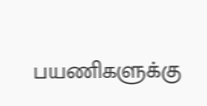பயணிகளுக்கு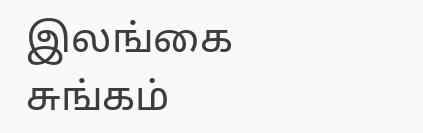இலங்கை சுங்கம்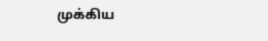முக்கிய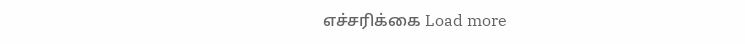எச்சரிக்கை Load more